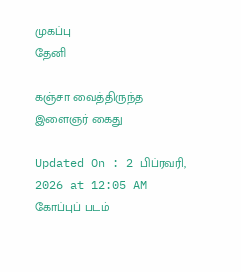முகப்பு
தேனி

கஞ்சா வைத்திருந்த இளைஞர் கைது

Updated On : 2 பிப்ரவரி, 2026 at 12:05 AM
கோப்புப் படம்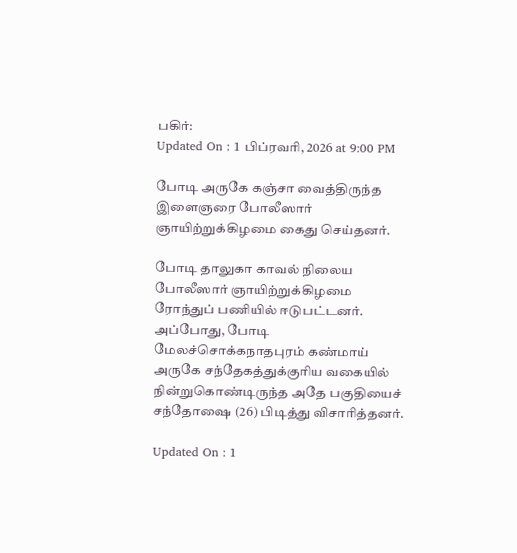பகிர்:
Updated On : 1 பிப்ரவரி, 2026 at 9:00 PM

போடி அருகே கஞ்சா வைத்திருந்த இளைஞரை போலீஸார் ஞாயிற்றுக்கிழமை கைது செய்தனர்.

போடி தாலுகா காவல் நிலைய போலீஸார் ஞாயிற்றுக்கிழமை ரோந்துப் பணியில் ஈடுபட்டனர். அப்போது, போடி மேலச்சொக்கநாதபுரம் கண்மாய் அருகே சந்தேகத்துக்குரிய வகையில் நின்றுகொண்டிருந்த அதே பகுதியைச் சந்தோஷை (26) பிடித்து விசாரித்தனர்.

Updated On : 1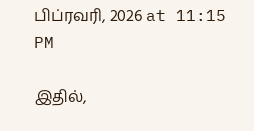பிப்ரவரி, 2026 at 11:15 PM

இதில்,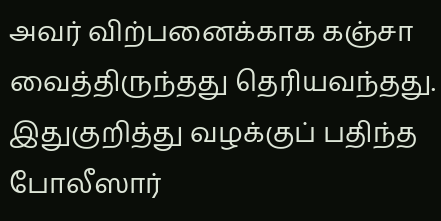அவர் விற்பனைக்காக கஞ்சா வைத்திருந்தது தெரியவந்தது. இதுகுறித்து வழக்குப் பதிந்த போலீஸார்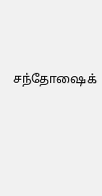சந்தோஷைக்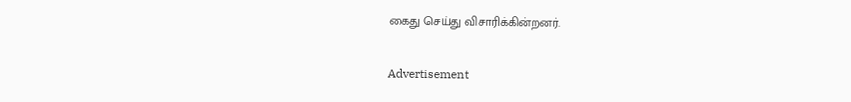கைது செய்து விசாரிக்கின்றனர்.

Advertisement